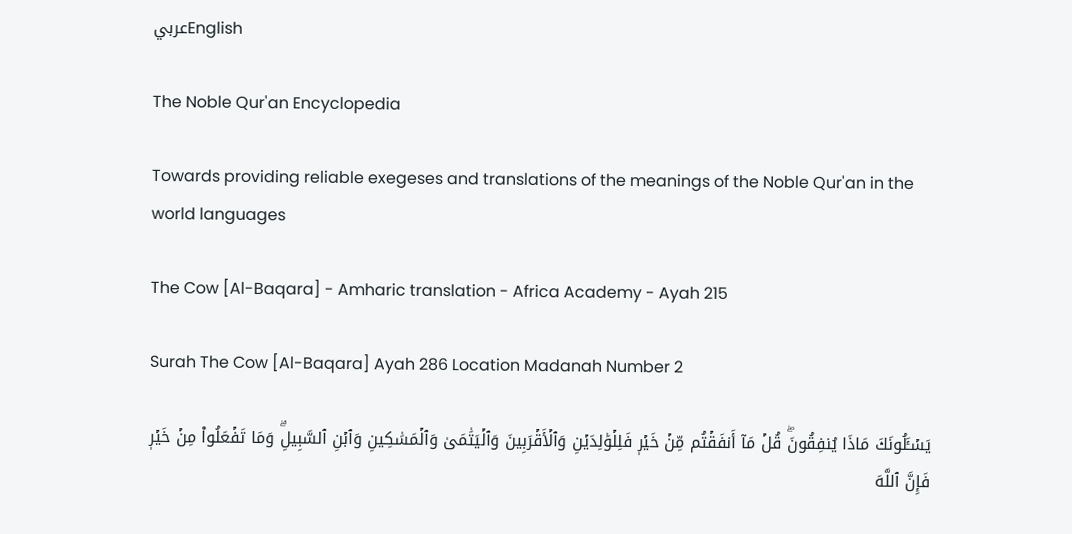عربيEnglish

The Noble Qur'an Encyclopedia

Towards providing reliable exegeses and translations of the meanings of the Noble Qur'an in the world languages

The Cow [Al-Baqara] - Amharic translation - Africa Academy - Ayah 215

Surah The Cow [Al-Baqara] Ayah 286 Location Madanah Number 2

يَسۡـَٔلُونَكَ مَاذَا يُنفِقُونَۖ قُلۡ مَآ أَنفَقۡتُم مِّنۡ خَيۡرٖ فَلِلۡوَٰلِدَيۡنِ وَٱلۡأَقۡرَبِينَ وَٱلۡيَتَٰمَىٰ وَٱلۡمَسَٰكِينِ وَٱبۡنِ ٱلسَّبِيلِۗ وَمَا تَفۡعَلُواْ مِنۡ خَيۡرٖ فَإِنَّ ٱللَّهَ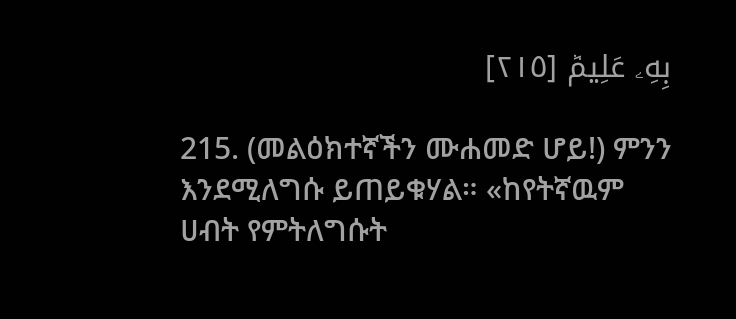بِهِۦ عَلِيمٞ [٢١٥]

215. (መልዕክተኛችን ሙሐመድ ሆይ!) ምንን እንደሚለግሱ ይጠይቁሃል። «ከየትኛዉም ሀብት የምትለግሱት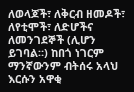ለወላጆች፣ ለቅርብ ዘመዶች፣ ለየቲሞች፣ ለድሆችና ለመንገደኞች (ሊሆን ይገባል።) ከበጎ ነገርም ማንኛውንም ብትሰሩ አላህ እርሱን አዋቂ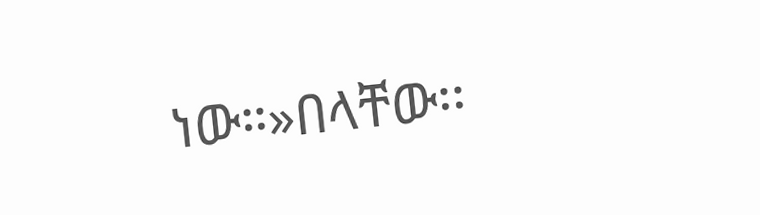ነው።»በላቸው፡፡